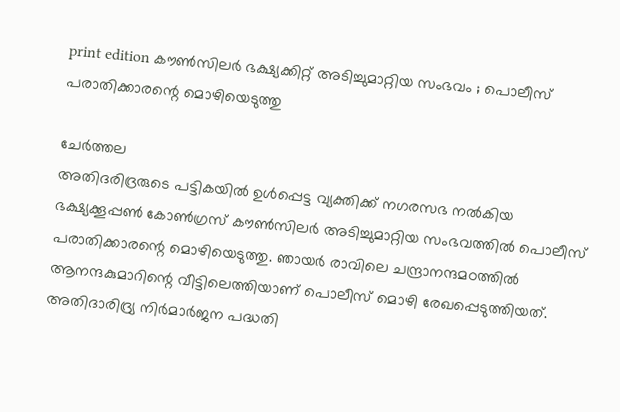print edition കൗൺസിലർ ഭക്ഷ്യക്കിറ്റ് അടിച്ചുമാറ്റിയ സംഭവം ; പൊലീസ് പരാതിക്കാരന്റെ മൊഴിയെടുത്തു

ചേർത്തല
അതിദരിദ്രരുടെ പട്ടികയിൽ ഉൾപ്പെട്ട വ്യക്തിക്ക് നഗരസഭ നൽകിയ ഭക്ഷ്യക്കൂപ്പൺ കോൺഗ്രസ് കൗൺസിലർ അടിച്ചുമാറ്റിയ സംഭവത്തിൽ പൊലീസ് പരാതിക്കാരന്റെ മൊഴിയെടുത്തു. ഞായർ രാവിലെ ചന്ദ്രാനന്ദമഠത്തിൽ ആനന്ദകുമാറിന്റെ വീട്ടിലെത്തിയാണ് പൊലീസ് മൊഴി രേഖപ്പെടുത്തിയത്.
അതിദാരിദ്ര്യ നിർമാർജന പദ്ധതി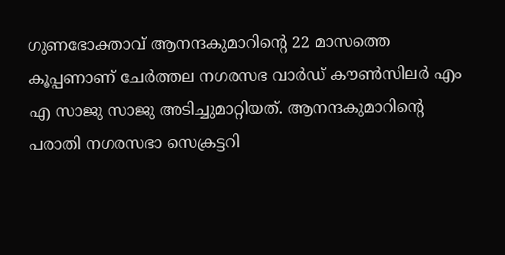ഗുണഭോക്താവ് ആനന്ദകുമാറിന്റെ 22 മാസത്തെ കൂപ്പണാണ് ചേർത്തല നഗരസഭ വാർഡ് കൗൺസിലർ എം എ സാജു സാജു അടിച്ചുമാറ്റിയത്. ആനന്ദകുമാറിന്റെ പരാതി നഗരസഭാ സെക്രട്ടറി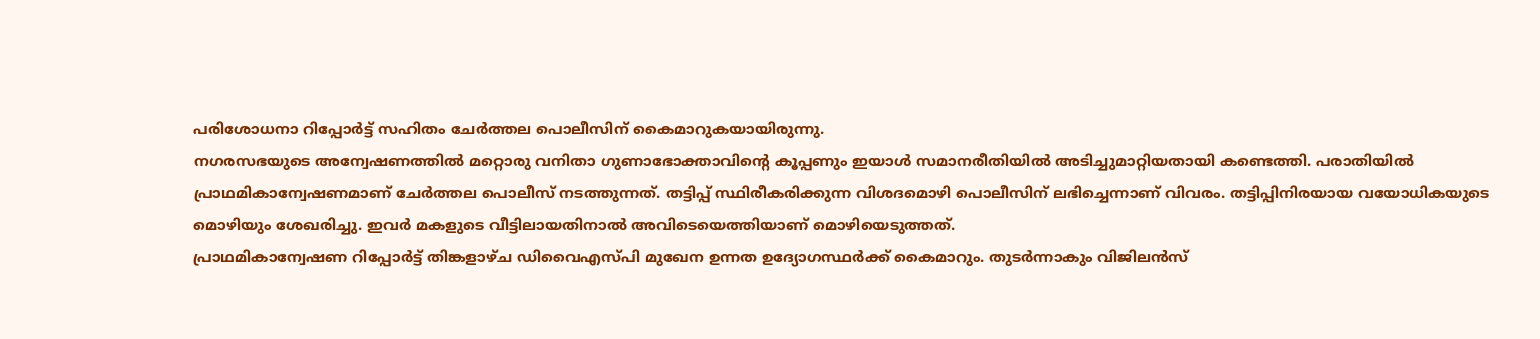പരിശോധനാ റിപ്പോർട്ട് സഹിതം ചേർത്തല പൊലീസിന് കൈമാറുകയായിരുന്നു.
നഗരസഭയുടെ അന്വേഷണത്തിൽ മറ്റൊരു വനിതാ ഗുണാഭോക്താവിന്റെ കൂപ്പണും ഇയാൾ സമാനരീതിയിൽ അടിച്ചുമാറ്റിയതായി കണ്ടെത്തി. പരാതിയിൽ പ്രാഥമികാന്വേഷണമാണ് ചേർത്തല പൊലീസ് നടത്തുന്നത്. തട്ടിപ്പ് സ്ഥിരീകരിക്കുന്ന വിശദമൊഴി പൊലീസിന് ലഭിച്ചെന്നാണ് വിവരം. തട്ടിപ്പിനിരയായ വയോധികയുടെ മൊഴിയും ശേഖരിച്ചു. ഇവർ മകളുടെ വീട്ടിലായതിനാൽ അവിടെയെത്തിയാണ് മൊഴിയെടുത്തത്.
പ്രാഥമികാന്വേഷണ റിപ്പോർട്ട് തിങ്കളാഴ്ച ഡിവൈഎസ്പി മുഖേന ഉന്നത ഉദ്യോഗസ്ഥർക്ക് കൈമാറും. തുടർന്നാകും വിജിലൻസ്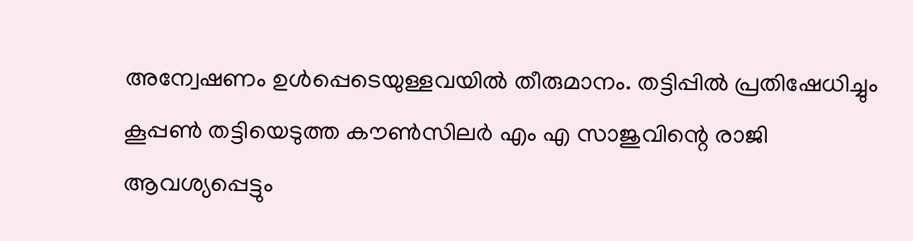അന്വേഷണം ഉൾപ്പെടെയുള്ളവയിൽ തീരുമാനം. തട്ടിപ്പിൽ പ്രതിഷേധിച്ചും കൂപ്പൺ തട്ടിയെടുത്ത കൗൺസിലർ എം എ സാജുവിന്റെ രാജി ആവശ്യപ്പെട്ടും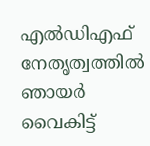എൽഡിഎഫ് നേതൃത്വത്തിൽ ഞായർ വൈകിട്ട്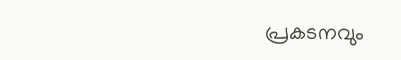പ്രകടനവും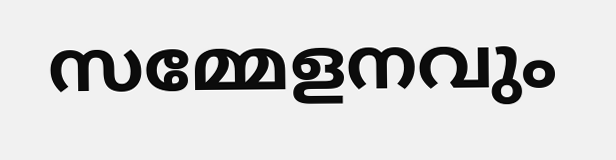സമ്മേളനവും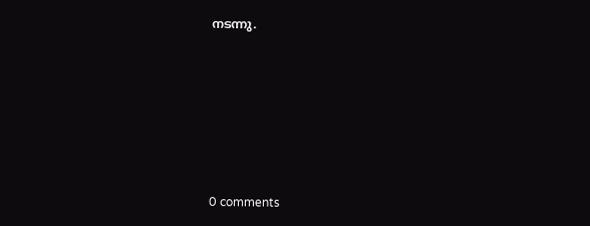നടന്നു.










0 comments